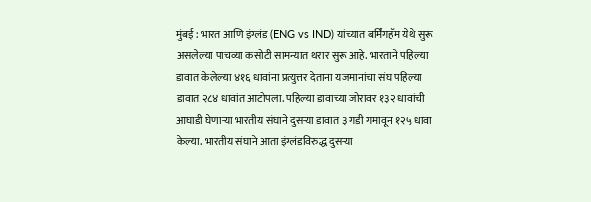मुंबई : भारत आणि इंग्लंड (ENG vs IND) यांच्यात बर्मिंगहॅम येथे सुरू असलेल्या पाचव्या कसोटी सामन्यात थरार सुरू आहे. भारताने पहिल्या डावात केलेल्या ४१६ धावांना प्रत्युत्तर देताना यजमानांचा संघ पहिल्या डावात २८४ धावांत आटोपला. पहिल्या डावाच्या जोरावर १३२ धावांची आघाडी घेणाऱ्या भारतीय संघाने दुसऱ्या डावात ३ गडी गमावून १२५ धावा केल्या. भारतीय संघाने आता इंग्लंडविरुद्ध दुसऱ्या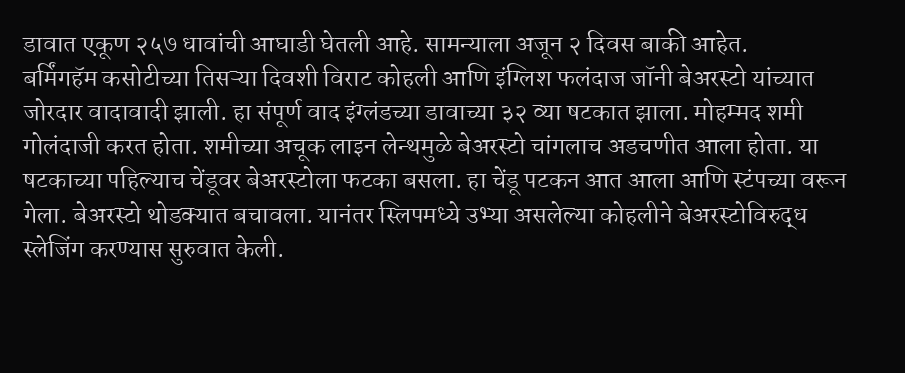डावात एकूण २५७ धावांची आघाडी घेतली आहे. सामन्याला अजून २ दिवस बाकी आहेत.
बर्मिंगहॅम कसोटीच्या तिसऱ्या दिवशी विराट कोहली आणि इंग्लिश फलंदाज जॉनी बेअरस्टो यांच्यात जोरदार वादावादी झाली. हा संपूर्ण वाद इंग्लंडच्या डावाच्या ३२ व्या षटकात झाला. मोहम्मद शमी गोलंदाजी करत होता. शमीच्या अचूक लाइन लेन्थमुळे बेअरस्टो चांगलाच अडचणीत आला होता. या षटकाच्या पहिल्याच चेंडूवर बेअरस्टोला फटका बसला. हा चेंडू पटकन आत आला आणि स्टंपच्या वरून गेला. बेअरस्टो थोडक्यात बचावला. यानंतर स्लिपमध्ये उभ्या असलेल्या कोहलीने बेअरस्टोविरुद्ध स्लेजिंग करण्यास सुरुवात केली.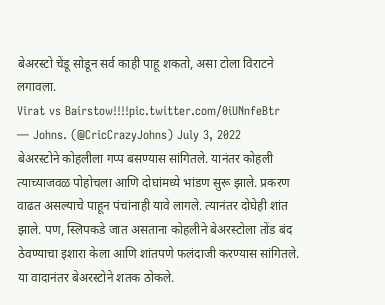बेअरस्टो चेंडू सोडून सर्व काही पाहू शकतो, असा टोला विराटने लगावला.
Virat vs Bairstow!!!!pic.twitter.com/0iUNnfeBtr
— Johns. (@CricCrazyJohns) July 3, 2022
बेअरस्टोने कोहलीला गप्प बसण्यास सांगितले. यानंतर कोहली त्याच्याजवळ पोहोचला आणि दोघांमध्ये भांडण सुरू झाले. प्रकरण वाढत असल्याचे पाहून पंचांनाही यावे लागले. त्यानंतर दोघेही शांत झाले. पण, स्लिपकडे जात असताना कोहलीने बेअरस्टोला तोंड बंद ठेवण्याचा इशारा केला आणि शांतपणे फलंदाजी करण्यास सांगितले. या वादानंतर बेअरस्टोने शतक ठोकले.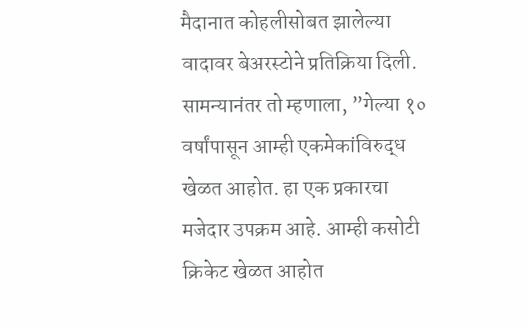मैदानात कोहलीसोबत झालेल्या वादावर बेअरस्टोने प्रतिक्रिया दिली. सामन्यानंतर तो म्हणाला, ”गेल्या १० वर्षांपासून आम्ही एकमेकांविरुद्ध खेळत आहोत. हा एक प्रकारचा मजेदार उपक्रम आहे. आम्ही कसोटी क्रिकेट खेळत आहोत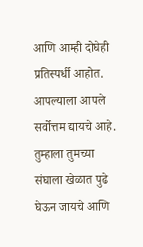आणि आम्ही दोघेही प्रतिस्पर्धी आहोत. आपल्याला आपले सर्वोत्तम द्यायचे आहे. तुम्हाला तुमच्या संघाला खेळात पुढे घेऊन जायचे आणि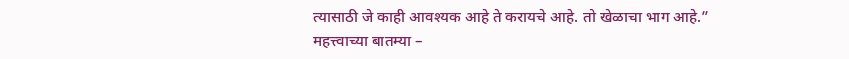त्यासाठी जे काही आवश्यक आहे ते करायचे आहे. तो खेळाचा भाग आहे.”
महत्त्वाच्या बातम्या –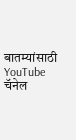बातम्यांसाठी YouTube चॅनेल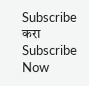Subscribe करा
Subscribe Now